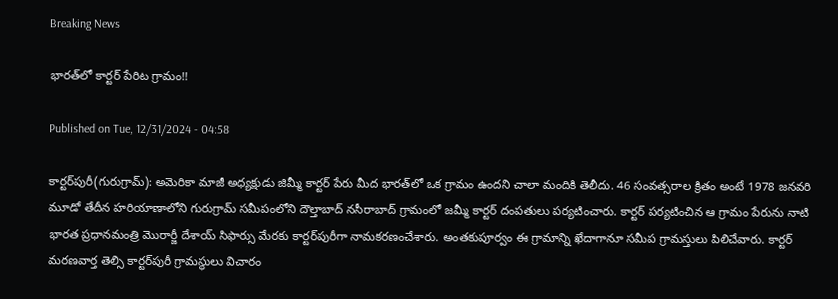Breaking News

భారత్‌లో కార్టర్‌ పేరిట గ్రామం!!

Published on Tue, 12/31/2024 - 04:58

కార్టర్‌పురీ(గురుగ్రామ్‌): అమెరికా మాజీ అధ్యక్షుడు జిమ్మీ కార్టర్‌ పేరు మీద భారత్‌లో ఒక గ్రామం ఉందని చాలా మందికి తెలీదు. 46 సంవత్సరాల క్రితం అంటే 1978 జనవరి మూడో తేదీన హరియాణాలోని గురుగ్రామ్‌ సమీపంలోని దౌల్తాబాద్‌ నసీరాబాద్‌ గ్రామంలో జమ్మీ కార్టర్‌ దంపతులు పర్యటించారు. కార్టర్‌ పర్యటించిన ఆ గ్రామం పేరును నాటి భారత ప్రధానమంత్రి మొరార్జీ దేశాయ్‌ సిఫార్సు మేరకు కార్టర్‌పురీగా నామకరణంచేశారు. అంతకుపూర్వం ఈ గ్రామాన్ని ఖేదాగానూ సమీప గ్రామస్తులు పిలిచేవారు. కార్టర్‌ మరణవార్త తెల్సి కార్టర్‌పురీ గ్రామస్థులు విచారం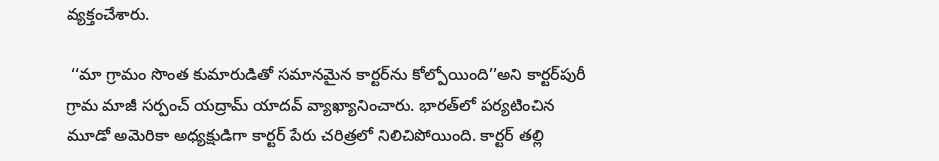వ్యక్తంచేశారు.

 ‘‘మా గ్రామం సొంత కుమారుడితో సమానమైన కార్టర్‌ను కోల్పోయింది’’అని కార్టర్‌పురీ గ్రామ మాజీ సర్పంచ్‌ యద్రామ్‌ యాదవ్‌ వ్యాఖ్యానించారు. భారత్‌లో పర్యటించిన మూడో అమెరికా అధ్యక్షుడిగా కార్టర్‌ పేరు చరిత్రలో నిలిచిపోయింది. కార్టర్‌ తల్లి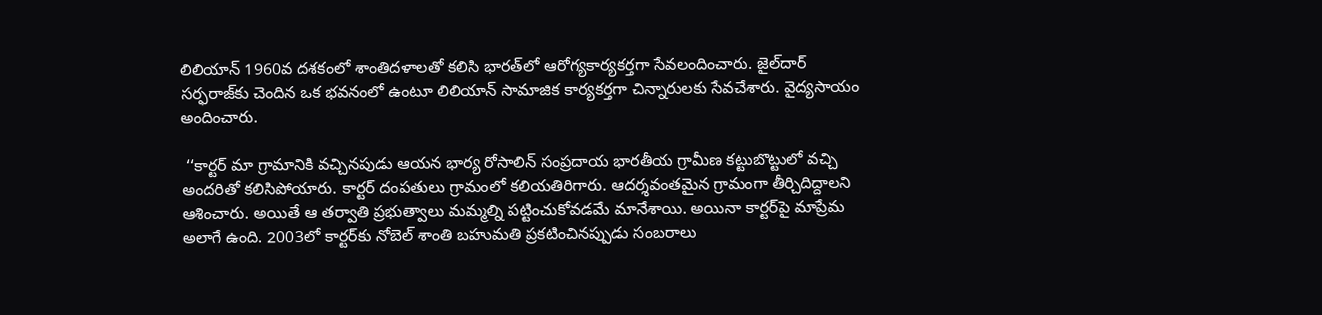లిలియాన్‌ 1960వ దశకంలో శాంతిదళాలతో కలిసి భారత్‌లో ఆరోగ్యకార్యకర్తగా సేవలందించారు. జైల్‌దార్‌ సర్ఫరాజ్‌కు చెందిన ఒక భవనంలో ఉంటూ లిలియాన్‌ సామాజిక కార్యకర్తగా చిన్నారులకు సేవచేశారు. వైద్యసాయం అందించారు.

 ‘‘కార్టర్‌ మా గ్రామానికి వచ్చినపుడు ఆయన భార్య రోసాలిన్‌ సంప్రదాయ భారతీయ గ్రామీణ కట్టుబొట్టులో వచ్చి అందరితో కలిసిపోయారు. కార్టర్‌ దంపతులు గ్రామంలో కలియతిరిగారు. ఆదర్శవంతమైన గ్రామంగా తీర్చిదిద్దాలని ఆశించారు. అయితే ఆ తర్వాతి ప్రభుత్వాలు మమ్మల్ని పట్టించుకోవడమే మానేశాయి. అయినా కార్టర్‌పై మాప్రేమ అలాగే ఉంది. 2003లో కార్టర్‌కు నోబెల్‌ శాంతి బహుమతి ప్రకటించినప్పుడు సంబరాలు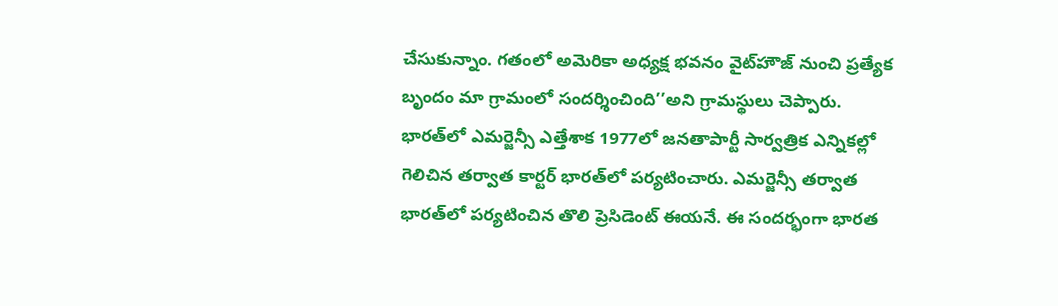చేసుకున్నాం. గతంలో అమెరికా అధ్యక్ష భవనం వైట్‌హౌజ్‌ నుంచి ప్రత్యేక బృందం మా గ్రామంలో సందర్శించింది’’అని గ్రామస్థులు చెప్పారు. భారత్‌లో ఎమర్జెన్సీ ఎత్తేశాక 1977లో జనతాపార్టీ సార్వత్రిక ఎన్నికల్లో గెలిచిన తర్వాత కార్టర్‌ భారత్‌లో పర్యటించారు. ఎమర్జెన్సీ తర్వాత భారత్‌లో పర్యటించిన తొలి ప్రెసిడెంట్‌ ఈయనే. ఈ సందర్భంగా భారత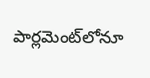పార్లమెంట్‌లోనూ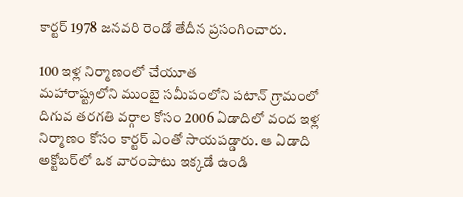కార్టర్‌ 1978 జనవరి రెండో తేదీన ప్రసంగించారు.

100 ఇళ్ల నిర్మాణంలో చేయూత
మహారాష్ట్రలోని ముంబై సమీపంలోని పటాన్‌ గ్రామంలో దిగువ తరగతి వర్గాల కోసం 2006 ఏడాదిలో వంద ఇళ్ల నిర్మాణం కోసం కార్టర్‌ ఎంతో సాయపడ్డారు. ఆ ఏడాది అక్టోబర్‌లో ఒక వారంపాటు ఇక్కడే ఉండి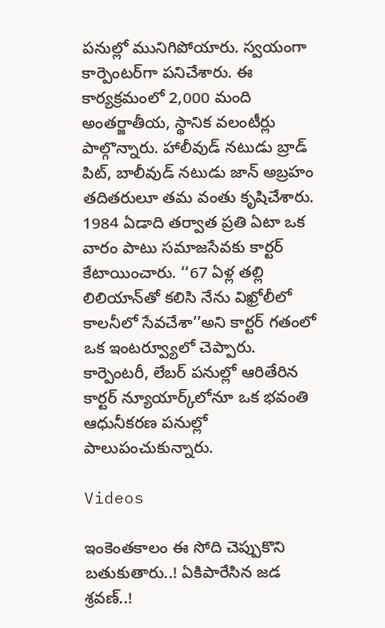పనుల్లో మునిగిపోయారు. స్వయంగా కార్పెంటర్‌గా పనిచేశారు. ఈ కార్యక్రమంలో 2,000 మంది అంతర్జాతీయ, స్థానిక వలంటీర్లు పాల్గొన్నారు. హాలీవుడ్‌ నటుడు బ్రాడ్‌ పిట్, బాలీవుడ్‌ నటుడు జాన్‌ అబ్రహం తదితరులూ తమ వంతు కృషిచేశారు. 1984 ఏడాది తర్వాత ప్రతి ఏటా ఒక వారం పాటు సమాజసేవకు కార్టర్‌ కేటాయించారు. ‘‘67 ఏళ్ల తల్లి లిలియాన్‌తో కలిసి నేను విఖ్రోలీలో కాలనీలో సేవచేశా’’అని కార్టర్‌ గతంలో ఒక ఇంటర్వ్యూలో చెప్పారు. కార్పెంటరీ, లేబర్‌ పనుల్లో ఆరితేరిన కార్టర్‌ న్యూయార్క్‌లోనూ ఒక భవంతి ఆధునీకరణ పనుల్లో పాలుపంచుకున్నారు.

Videos

ఇంకెంతకాలం ఈ సోది చెప్పుకొని బతుకుతారు..! ఏకిపారేసిన జడ శ్రవణ్..!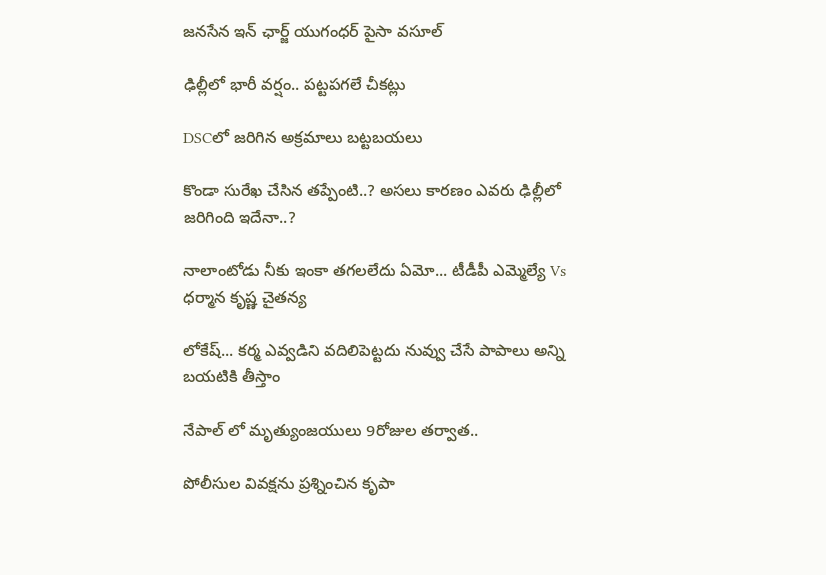జనసేన ఇన్ ఛార్జ్ యుగంధర్ పైసా వసూల్

ఢిల్లీలో భారీ వర్షం.. పట్టపగలే చీకట్లు

DSCలో జరిగిన అక్రమాలు బట్టబయలు

కొండా సురేఖ చేసిన తప్పేంటి..? అసలు కారణం ఎవరు ఢిల్లీలో జరిగింది ఇదేనా..?

నాలాంటోడు నీకు ఇంకా తగలలేదు ఏమో... టీడీపీ ఎమ్మెల్యే Vs ధర్మాన కృష్ణ చైతన్య

లోకేష్... కర్మ ఎవ్వడిని వదిలిపెట్టదు నువ్వు చేసే పాపాలు అన్ని బయటికి తీస్తాం

నేపాల్ లో మృత్యుంజయులు 9రోజుల తర్వాత..

పోలీసుల వివక్షను ప్రశ్నించిన కృపా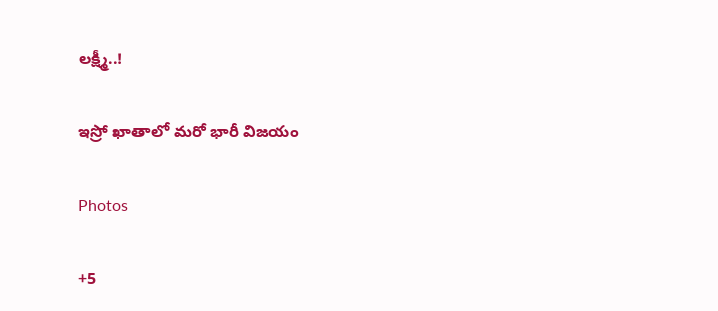లక్ష్మీ..!

ఇస్రో ఖాతాలో మరో భారీ విజయం

Photos

+5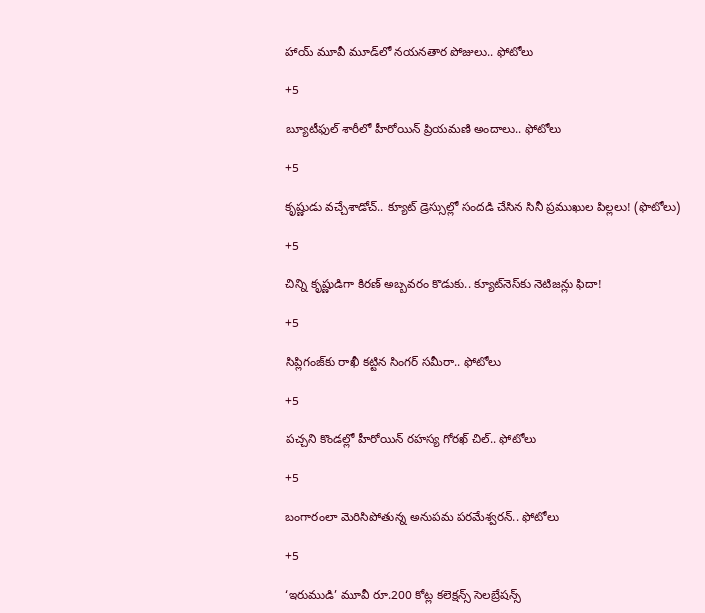హాయ్ మూవీ మూడ్‌లో నయనతార పోజులు.. ఫోటోలు

+5

బ్యూటీఫుల్ శారీలో హీరోయిన్ ప్రియమణి అందాలు.. ఫోటోలు

+5

కృష్ణుడు వచ్చేశాడోచ్.. క్యూట్ డ్రెస్సుల్లో సందడి చేసిన సినీ ప్రముఖుల పిల్లలు! (ఫొటోలు)

+5

చిన్ని కృష్ణుడిగా కిరణ్ అబ్బవరం కొడుకు.. క్యూట్‌నెస్‌కు నెటిజన్లు ఫిదా!

+5

సిప్లిగంజ్‌కు రాఖీ కట్టిన సింగర్ సమీరా.. ఫోటోలు

+5

పచ్చని కొండల్లో హీరోయిన్ రహస్య గోరఖ్ చిల్.. ఫోటోలు

+5

బంగారంలా మెరిసిపోతున్న అనుపమ పరమేశ్వరన్.. ఫోటోలు

+5

‘ఇరుముడి’ మూవీ రూ.200 కోట్ల కలెక్షన్స్ సెలబ్రేషన్స్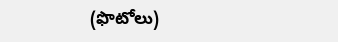(ఫొటోలు)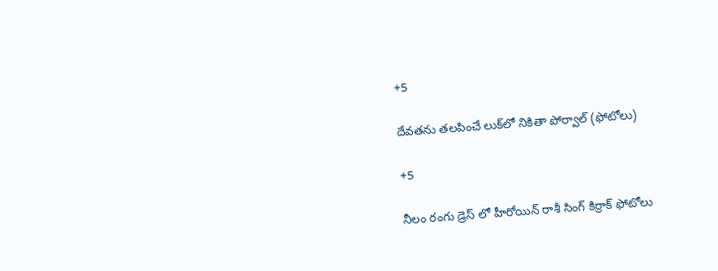+5

దేవతను తలపించే లుక్‌లో నికితా పోర్వాల్‌ (ఫోటోలు)

+5

నీలం రంగు డ్రెస్ లో హీరోయిన్ రాశీ సింగ్ కిర్రాక్ ఫోటోలు